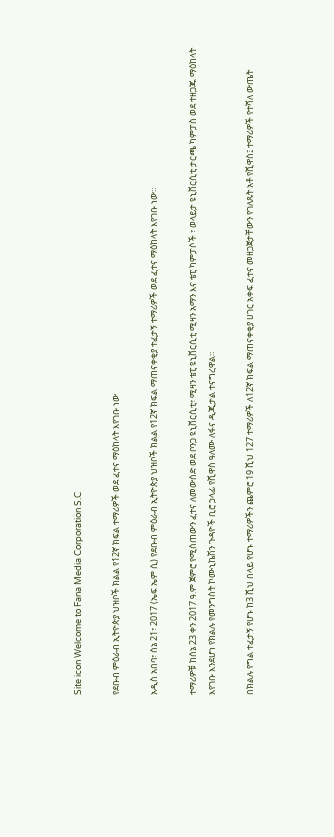Site icon Welcome to Fana Media Corporation S.C

የደቡብ ምዕራብ ኢትዮጵያ ህዝቦች ክልል የ12ኛ ክፍል ተማሪዎች ወደ ፈተና ማዕከላት እየገቡ ነው

አዲስ አበባ፣ ሰኔ 21፣ 2017 (ኤፍ ኤም ሲ) የደቡብ ምዕራብ ኢትዮጵያ ህዝቦች ክልል የ12ኛ ክፍል ማጠናቀቂያ ተፈታኝ ተማሪዎች ወደ ፈተና ማዕከላት እየገቡ ነው።

ተማሪዎቹ ከሰኔ 23 ቀን 2017 ዓ.ም ጀምሮ የሚሰጠውን ፈተና ለመውሰድ ወደ ቦንጋ ዩኒቨርሲቲ፣ ሚዛን ቴፒ ዩኒቨርሲቲ ሚዛን አማን እና ቴፒ ካምፓሶች ፣ ወላይታ ዩኒቨርሲቲ ታርጫ ካምፓስ ወደ ተዘጋጁ ማዕከላት እየገቡ እንደሆነ የክልሉ የመንግስት ኮሙኒኬሽን ጉዳዮች ቢሮ ኃላፊ የሺዋስ ዓለሙ ለፋና ዲጂታል ተናግረዋል።

በክልሉ የግል ተፈታኝ የሆኑ ከ3 ሺህ በላይ የሆኑ ተማሪዎችን ጨምሮ 19 ሺህ 127 ተማሪዎች ለ12ኛ ክፍል ማጠናቀቂያ ሀገር አቀፍ ፈተና መዘጋጀታቸውን የገለጹት አቶ የሺዋስ፤ ተማሪዎች የተሻለ ውጤት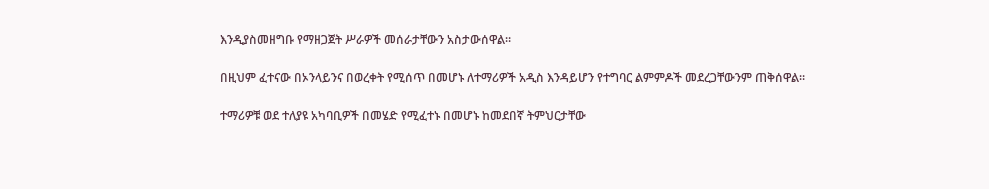እንዲያስመዘግቡ የማዘጋጀት ሥራዎች መሰራታቸውን አስታውሰዋል።

በዚህም ፈተናው በኦንላይንና በወረቀት የሚሰጥ በመሆኑ ለተማሪዎች አዲስ እንዳይሆን የተግባር ልምምዶች መደረጋቸውንም ጠቅሰዋል።

ተማሪዎቹ ወደ ተለያዩ አካባቢዎች በመሄድ የሚፈተኑ በመሆኑ ከመደበኛ ትምህርታቸው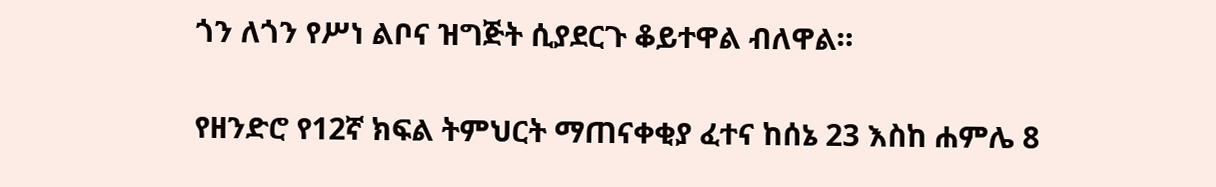ጎን ለጎን የሥነ ልቦና ዝግጅት ሲያደርጉ ቆይተዋል ብለዋል።

የዘንድሮ የ12ኛ ክፍል ትምህርት ማጠናቀቂያ ፈተና ከሰኔ 23 እስከ ሐምሌ 8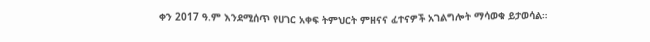ቀን 2017 ዓ.ም እንደሚሰጥ የሀገር አቀፍ ትምህርት ምዘናና ፈተናዎች አገልግሎት ማሳወቁ ይታወሳል።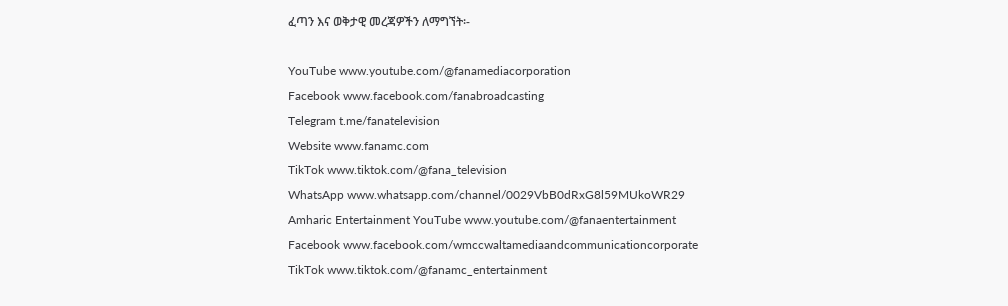ፈጣን እና ወቅታዊ መረጃዎችን ለማግኘት፡-

YouTube www.youtube.com/@fanamediacorporation
Facebook www.facebook.com/fanabroadcasting
Telegram t.me/fanatelevision
Website www.fanamc.com
TikTok www.tiktok.com/@fana_television
WhatsApp www.whatsapp.com/channel/0029VbB0dRxG8l59MUkoWR29
Amharic Entertainment YouTube www.youtube.com/@fanaentertainment
Facebook www.facebook.com/wmccwaltamediaandcommunicationcorporate
TikTok www.tiktok.com/@fanamc_entertainment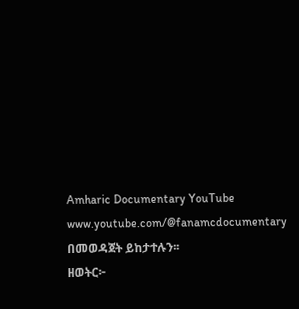Amharic Documentary YouTube www.youtube.com/@fanamcdocumentary በመወዳጀት ይከታተሉን፡፡
ዘወትር፦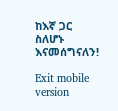ከእኛ ጋር ስለሆኑ እናመሰግናለን!

Exit mobile version